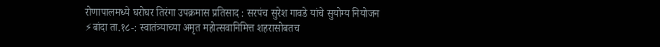रोणापालमध्ये घरोघर तिरंगा उपक्रमास प्रतिसाद : सरपंच सुरेश गावडे यांचे सुयोग्य नियोजन
⚡बांदा ता.१८-: स्वातंत्र्याच्या अमृत महोत्सवानिमित्त शहरासोबतच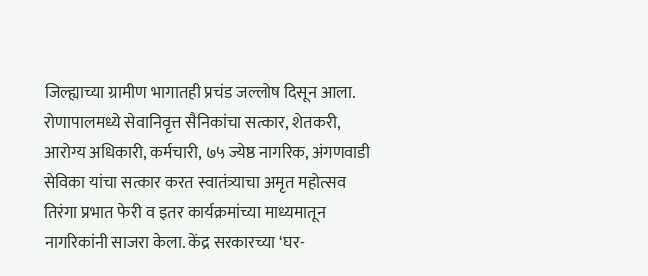जिल्ह्याच्या ग्रामीण भागातही प्रचंड जल्लोष दिसून आला. रोणापालमध्ये सेवानिवृत्त सैनिकांचा सत्कार, शेतकरी, आरोग्य अधिकारी, कर्मचारी, ७५ ज्येष्ठ नागरिक, अंगणवाडी सेविका यांचा सत्कार करत स्वातंत्र्याचा अमृत महोत्सव तिरंगा प्रभात फेरी व इतर कार्यक्रमांच्या माध्यमातून नागरिकांनी साजरा केला. केंद्र सरकारच्या ‘घर-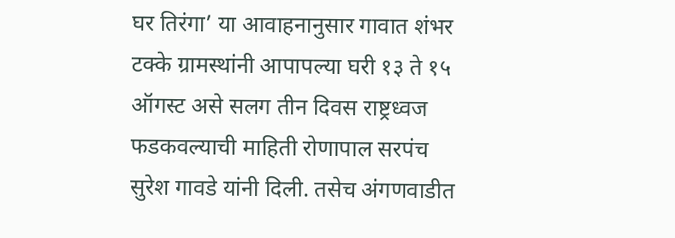घर तिरंगा’ या आवाहनानुसार गावात शंभर टक्के ग्रामस्थांनी आपापल्या घरी १३ ते १५ ऑगस्ट असे सलग तीन दिवस राष्ट्रध्वज फडकवल्याची माहिती रोणापाल सरपंच सुरेश गावडे यांनी दिली. तसेच अंगणवाडीत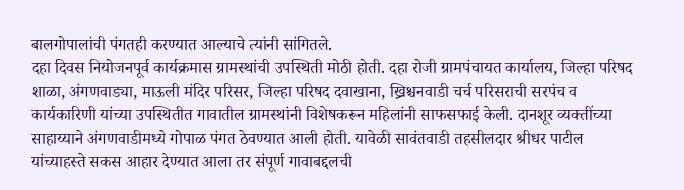बालगोपालांची पंगतही करण्यात आल्याचे त्यांनी सांगितले.
दहा दिवस नियोजनपूर्व कार्यक्रमास ग्रामस्थांची उपस्थिती मोठी होती. दहा रोजी ग्रामपंचायत कार्यालय, जिल्हा परिषद शाळा, अंगणवाड्या, माऊली मंदिर परिसर, जिल्हा परिषद दवाखाना, ख्रिश्चनवाडी चर्च परिसराची सरपंच व कार्यकारिणी यांच्या उपस्थितीत गावातील ग्रामस्थांनी विशेषकरून महिलांनी साफसफाई केली. दानशूर व्यक्तींच्या साहाय्याने अंगणवाडीमध्ये गोपाळ पंगत ठेवण्यात आली होती. यावेळी सावंतवाडी तहसीलदार श्रीधर पाटील यांच्याहस्ते सकस आहार देण्यात आला तर संपूर्ण गावाबद्दलची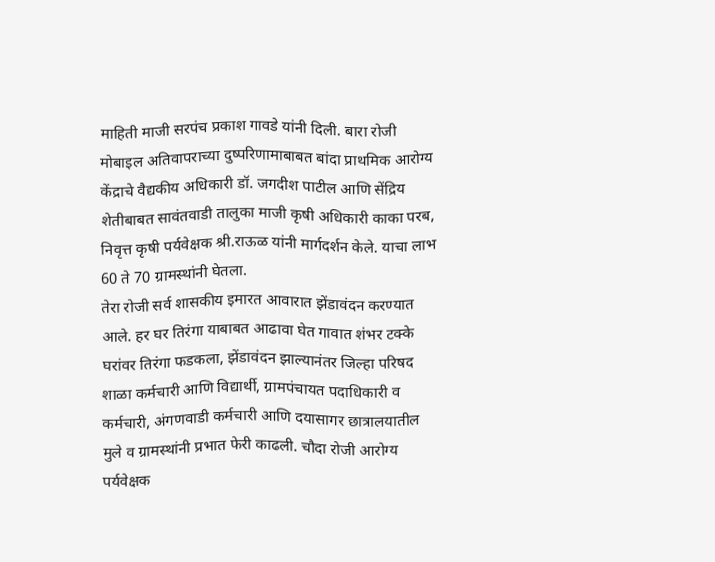माहिती माजी सरपंच प्रकाश गावडे यांनी दिली. बारा रोजी मोबाइल अतिवापराच्या दुष्परिणामाबाबत बांदा प्राथमिक आरोग्य केंद्राचे वैद्यकीय अधिकारी डॉ. जगदीश पाटील आणि सेंद्रिय शेतीबाबत सावंतवाडी तालुका माजी कृषी अधिकारी काका परब, निवृत्त कृषी पर्यवेक्षक श्री.राऊळ यांनी मार्गदर्शन केले. याचा लाभ 60 ते 70 ग्रामस्थांनी घेतला.
तेरा रोजी सर्व शासकीय इमारत आवारात झेंडावंदन करण्यात आले. हर घर तिरंगा याबाबत आढावा घेत गावात शंभर टक्के घरांवर तिरंगा फडकला, झेंडावंदन झाल्यानंतर जिल्हा परिषद शाळा कर्मचारी आणि विद्यार्थी, ग्रामपंचायत पदाधिकारी व कर्मचारी, अंगणवाडी कर्मचारी आणि दयासागर छात्रालयातील मुले व ग्रामस्थांनी प्रभात फेरी काढली. चौदा रोजी आरोग्य पर्यवेक्षक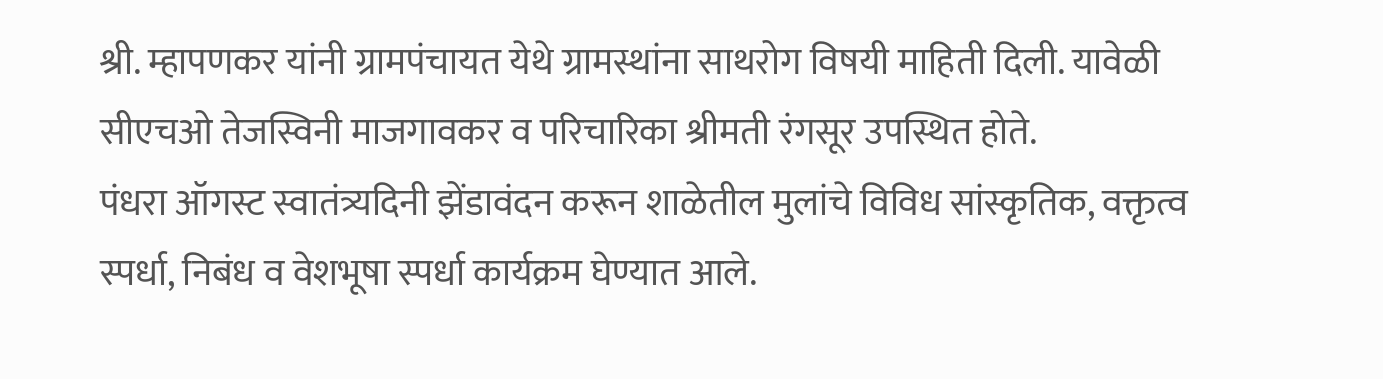श्री. म्हापणकर यांनी ग्रामपंचायत येथे ग्रामस्थांना साथरोग विषयी माहिती दिली. यावेळी सीएचओ तेजस्विनी माजगावकर व परिचारिका श्रीमती रंगसूर उपस्थित होते.
पंधरा ऑगस्ट स्वातंत्र्यदिनी झेंडावंदन करून शाळेतील मुलांचे विविध सांस्कृतिक, वक्तृत्व स्पर्धा, निबंध व वेशभूषा स्पर्धा कार्यक्रम घेण्यात आले.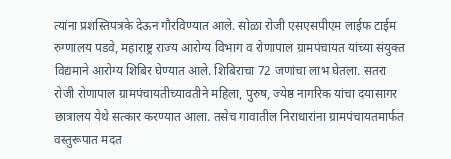त्यांना प्रशस्तिपत्रके देऊन गौरविण्यात आले. सोळा रोजी एसएसपीएम लाईफ टाईम रुग्णालय पडवे, महाराष्ट्र राज्य आरोग्य विभाग व रोणापाल ग्रामपंचायत यांच्या संयुक्त विद्यमाने आरोग्य शिबिर घेण्यात आले. शिबिराचा 72 जणांचा लाभ घेतला. सतरा रोजी रोणापाल ग्रामपंचायतीच्यावतीने महिला, पुरुष, ज्येष्ठ नागरिक यांचा दयासागर छात्रालय येथे सत्कार करण्यात आला. तसेच गावातील निराधारांना ग्रामपंचायतमार्फत वस्तुरूपात मदत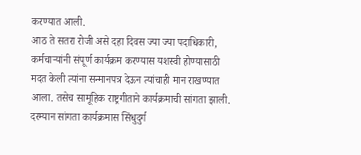करण्यात आली.
आठ ते सतरा रोजी असे दहा दिवस ज्या ज्या पदाधिकारी, कर्मचाऱ्यांनी संपूर्ण कार्यक्रम करण्यास यशस्वी होण्यासाठी मदत केली त्यांना सन्मानपत्र देऊन त्यांचाही मान राखण्यात आला. तसेच सामूहिक राष्ट्रगीताने कार्यक्रमाची सांगता झाली.
दरम्यान सांगता कार्यक्रमास सिंधुदुर्ग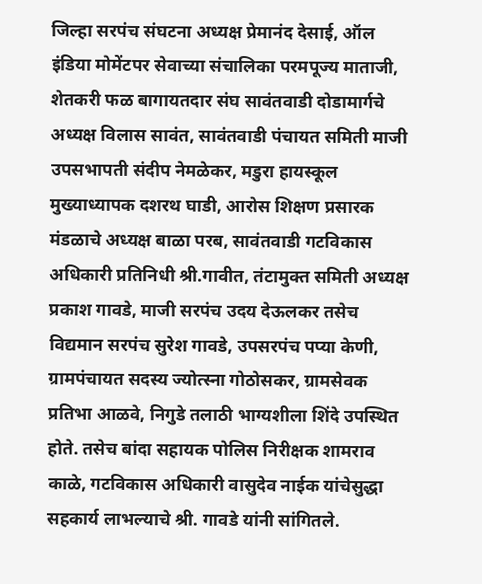जिल्हा सरपंच संघटना अध्यक्ष प्रेमानंद देसाई, ऑल इंडिया मोमेंटपर सेवाच्या संचालिका परमपूज्य माताजी, शेतकरी फळ बागायतदार संघ सावंतवाडी दोडामार्गचे अध्यक्ष विलास सावंत, सावंतवाडी पंचायत समिती माजी उपसभापती संदीप नेमळेकर, मडुरा हायस्कूल मुख्याध्यापक दशरथ घाडी, आरोस शिक्षण प्रसारक मंडळाचे अध्यक्ष बाळा परब, सावंतवाडी गटविकास अधिकारी प्रतिनिधी श्री.गावीत, तंटामुक्त समिती अध्यक्ष प्रकाश गावडे, माजी सरपंच उदय देऊलकर तसेच विद्यमान सरपंच सुरेश गावडे, उपसरपंच पप्या केणी, ग्रामपंचायत सदस्य ज्योत्स्ना गोठोसकर, ग्रामसेवक प्रतिभा आळवे, निगुडे तलाठी भाग्यशीला शिंदे उपस्थित होते. तसेच बांदा सहायक पोलिस निरीक्षक शामराव काळे, गटविकास अधिकारी वासुदेव नाईक यांचेसुद्धा सहकार्य लाभल्याचे श्री. गावडे यांनी सांगितले.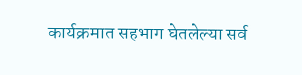कार्यक्रमात सहभाग घेतलेल्या सर्व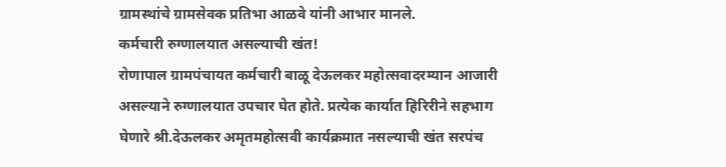ग्रामस्थांचे ग्रामसेवक प्रतिभा आळवे यांनी आभार मानले.
कर्मचारी रुग्णालयात असल्याची खंत!
रोणापाल ग्रामपंचायत कर्मचारी बाळू देऊलकर महोत्सवादरम्यान आजारी असल्याने रुग्णालयात उपचार घेत होते. प्रत्येक कार्यात हिरिरीने सहभाग घेणारे श्री.देऊलकर अमृतमहोत्सवी कार्यक्रमात नसल्याची खंत सरपंच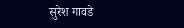सुरेश गावडे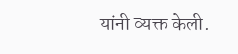यांनी व्यक्त केली.